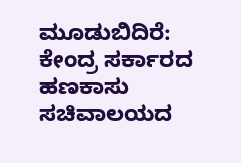ಮೂಡುಬಿದಿರೆ: ಕೇಂದ್ರ ಸರ್ಕಾರದ ಹಣಕಾಸು ಸಚಿವಾಲಯದ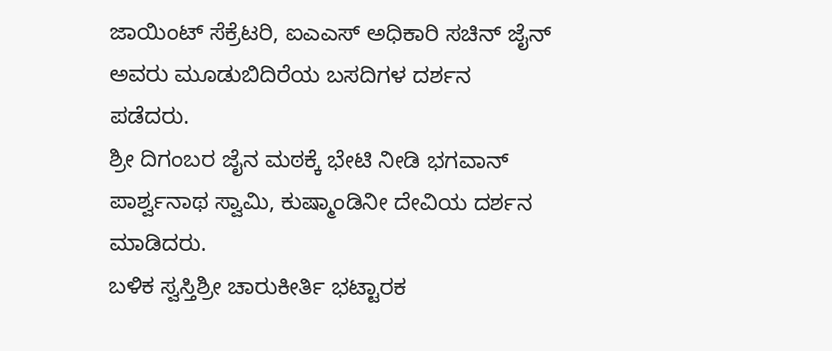ಜಾಯಿಂಟ್ ಸೆಕ್ರೆಟರಿ, ಐಎಎಸ್ ಅಧಿಕಾರಿ ಸಚಿನ್ ಜೈನ್ ಅವರು ಮೂಡುಬಿದಿರೆಯ ಬಸದಿಗಳ ದರ್ಶನ ಪಡೆದರು.
ಶ್ರೀ ದಿಗಂಬರ ಜೈನ ಮಠಕ್ಕೆ ಭೇಟಿ ನೀಡಿ ಭಗವಾನ್ ಪಾರ್ಶ್ವನಾಥ ಸ್ವಾಮಿ, ಕುಷ್ಮಾಂಡಿನೀ ದೇವಿಯ ದರ್ಶನ ಮಾಡಿದರು.
ಬಳಿಕ ಸ್ವಸ್ತಿಶ್ರೀ ಚಾರುಕೀರ್ತಿ ಭಟ್ಟಾರಕ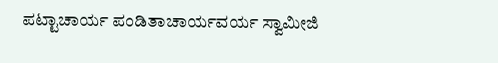ಪಟ್ಟಾಚಾರ್ಯ ಪಂಡಿತಾಚಾರ್ಯವರ್ಯ ಸ್ವಾಮೀಜಿ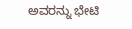ಅವರನ್ನು ಭೇಟಿ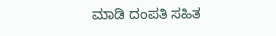ಮಾಡಿ ದಂಪತಿ ಸಹಿತ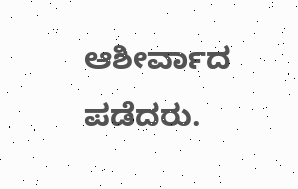ಆಶೀರ್ವಾದ ಪಡೆದರು.